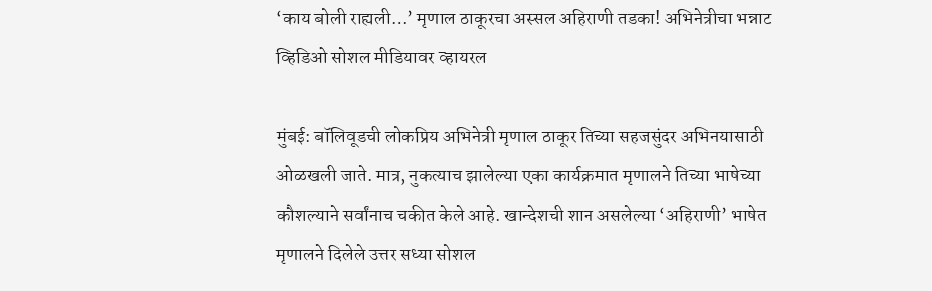‘काय बोली राह्यली…’ मृणाल ठाकूरचा अस्सल अहिराणी तडका! अभिनेत्रीचा भन्नाट व्हिडिओ सोशल मीडियावर व्हायरल

मुंबई: बॉलिवूडची लोकप्रिय अभिनेत्री मृणाल ठाकूर तिच्या सहजसुंदर अभिनयासाठी ओळखली जाते. मात्र, नुकत्याच झालेल्या एका कार्यक्रमात मृणालने तिच्या भाषेच्या कौशल्याने सर्वांनाच चकीत केले आहे. खान्देशची शान असलेल्या ‘अहिराणी’ भाषेत मृणालने दिलेले उत्तर सध्या सोशल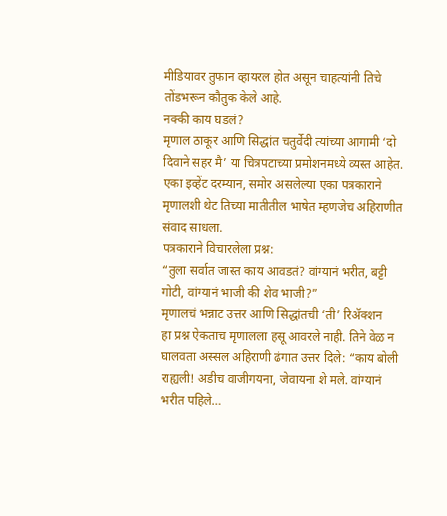मीडियावर तुफान व्हायरल होत असून चाहत्यांनी तिचे तोंडभरून कौतुक केले आहे.
नक्की काय घडलं?
मृणाल ठाकूर आणि सिद्धांत चतुर्वेदी त्यांच्या आगामी ‘दो दिवाने सहर मै’ या चित्रपटाच्या प्रमोशनमध्ये व्यस्त आहेत. एका इव्हेंट दरम्यान, समोर असलेल्या एका पत्रकाराने मृणालशी थेट तिच्या मातीतील भाषेत म्हणजेच अहिराणीत संवाद साधला.
पत्रकाराने विचारलेला प्रश्न:
“तुला सर्वात जास्त काय आवडतं? वांग्यानं भरीत, बट्टी गोटी, वांग्यानं भाजी की शेव भाजी?”
मृणालचं भन्नाट उत्तर आणि सिद्धांतची ‘ती’ रिॲक्शन
हा प्रश्न ऐकताच मृणालला हसू आवरले नाही. तिने वेळ न घालवता अस्सल अहिराणी ढंगात उत्तर दिले: “काय बोली राह्यली! अडीच वाजीगयना, जेवायना शे मले. वांग्यानं भरीत पहिले…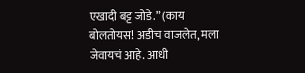एखादी बट्ट जोडे.” (काय बोलतोयस! अडीच वाजलेत, मला जेवायचं आहे. आधी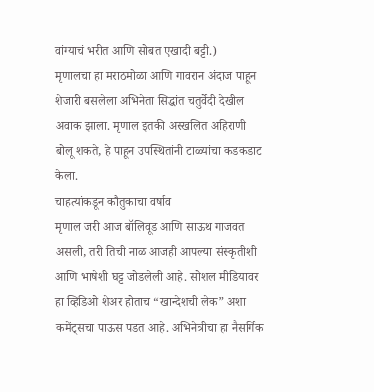वांग्याचं भरीत आणि सोबत एखादी बट्टी.)
मृणालचा हा मराठमोळा आणि गावरान अंदाज पाहून शेजारी बसलेला अभिनेता सिद्धांत चतुर्वेदी देखील अवाक झाला. मृणाल इतकी अस्खलित अहिराणी बोलू शकते, हे पाहून उपस्थितांनी टाळ्यांचा कडकडाट केला.
चाहत्यांकडून कौतुकाचा वर्षाव
मृणाल जरी आज बॉलिवूड आणि साऊथ गाजवत असली, तरी तिची नाळ आजही आपल्या संस्कृतीशी आणि भाषेशी घट्ट जोडलेली आहे. सोशल मीडियावर हा व्हिडिओ शेअर होताच “खान्देशची लेक” अशा कमेंट्सचा पाऊस पडत आहे. अभिनेत्रीचा हा नैसर्गिक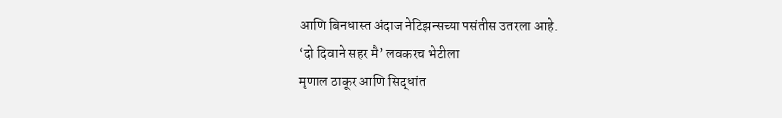आणि बिनधास्त अंदाज नेटिझन्सच्या पसंतीस उतरला आहे.
‘दो दिवाने सहर मै’ लवकरच भेटीला
मृणाल ठाकूर आणि सिद्धांत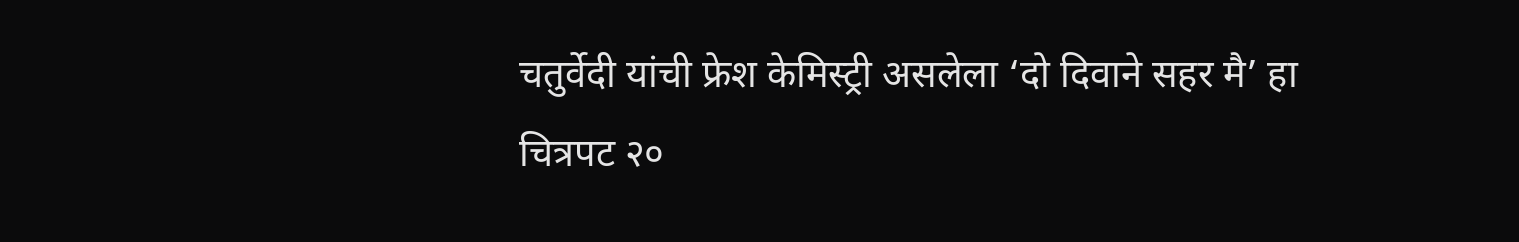चतुर्वेदी यांची फ्रेश केमिस्ट्री असलेला ‘दो दिवाने सहर मै’ हा चित्रपट २०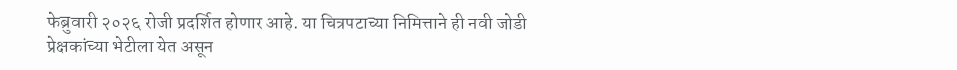फेब्रुवारी २०२६ रोजी प्रदर्शित होणार आहे. या चित्रपटाच्या निमित्ताने ही नवी जोडी प्रेक्षकांच्या भेटीला येत असून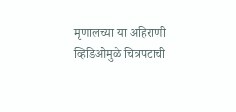मृणालच्या या अहिराणी व्हिडिओमुळे चित्रपटाची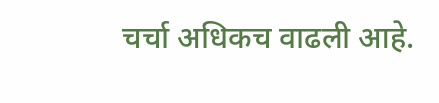चर्चा अधिकच वाढली आहे.